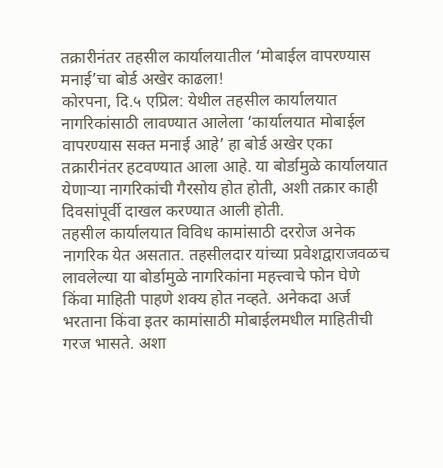तक्रारीनंतर तहसील कार्यालयातील ‘मोबाईल वापरण्यास मनाई’चा बोर्ड अखेर काढला!
कोरपना, दि.५ एप्रिल: येथील तहसील कार्यालयात नागरिकांसाठी लावण्यात आलेला ‘कार्यालयात मोबाईल वापरण्यास सक्त मनाई आहे’ हा बोर्ड अखेर एका तक्रारीनंतर हटवण्यात आला आहे. या बोर्डामुळे कार्यालयात येणाऱ्या नागरिकांची गैरसोय होत होती, अशी तक्रार काही दिवसांपूर्वी दाखल करण्यात आली होती.
तहसील कार्यालयात विविध कामांसाठी दररोज अनेक नागरिक येत असतात. तहसीलदार यांच्या प्रवेशद्वाराजवळच लावलेल्या या बोर्डामुळे नागरिकांना महत्त्वाचे फोन घेणे किंवा माहिती पाहणे शक्य होत नव्हते. अनेकदा अर्ज भरताना किंवा इतर कामांसाठी मोबाईलमधील माहितीची गरज भासते. अशा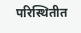परिस्थितीत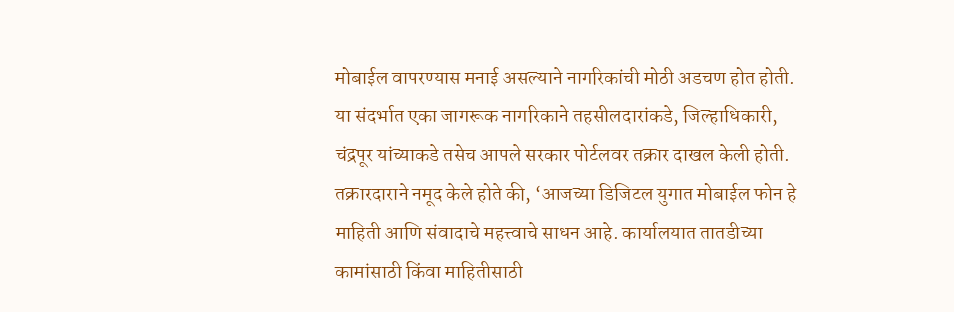मोबाईल वापरण्यास मनाई असल्याने नागरिकांची मोठी अडचण होत होती.
या संदर्भात एका जागरूक नागरिकाने तहसीलदारांकडे, जिल्हाधिकारी, चंद्रपूर यांच्याकडे तसेच आपले सरकार पोर्टलवर तक्रार दाखल केली होती.
तक्रारदाराने नमूद केले होते की, ‘आजच्या डिजिटल युगात मोबाईल फोन हे माहिती आणि संवादाचे महत्त्वाचे साधन आहे. कार्यालयात तातडीच्या कामांसाठी किंवा माहितीसाठी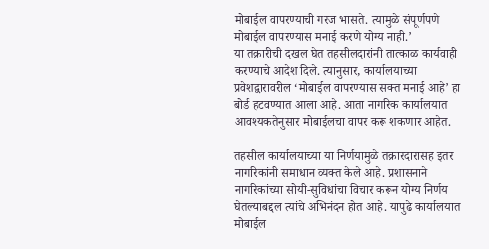मोबाईल वापरण्याची गरज भासते. त्यामुळे संपूर्णपणे मोबाईल वापरण्यास मनाई करणे योग्य नाही.’
या तक्रारीची दखल घेत तहसीलदारांनी तात्काळ कार्यवाही करण्याचे आदेश दिले. त्यानुसार, कार्यालयाच्या प्रवेशद्वारावरील ‘मोबाईल वापरण्यास सक्त मनाई आहे’ हा बोर्ड हटवण्यात आला आहे. आता नागरिक कार्यालयात आवश्यकतेनुसार मोबाईलचा वापर करू शकणार आहेत.

तहसील कार्यालयाच्या या निर्णयामुळे तक्रारदारासह इतर नागरिकांनी समाधान व्यक्त केले आहे. प्रशासनाने नागरिकांच्या सोयी-सुविधांचा विचार करून योग्य निर्णय घेतल्याबद्दल त्यांचे अभिनंदन होत आहे. यापुढे कार्यालयात मोबाईल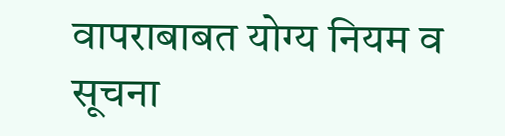वापराबाबत योग्य नियम व सूचना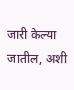जारी केल्या जातील, अशी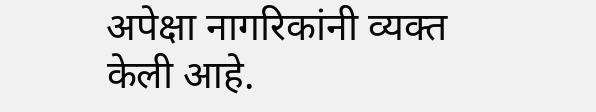अपेक्षा नागरिकांनी व्यक्त केली आहे.